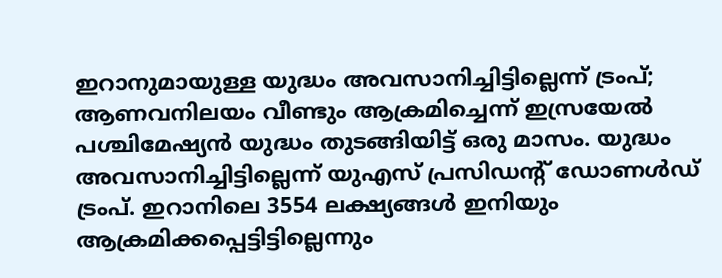ഇറാനുമായുള്ള യുദ്ധം അവസാനിച്ചിട്ടില്ലെന്ന് ട്രംപ്; ആണവനിലയം വീണ്ടും ആക്രമിച്ചെന്ന് ഇസ്രയേൽ
പശ്ചിമേഷ്യൻ യുദ്ധം തുടങ്ങിയിട്ട് ഒരു മാസം. യുദ്ധം അവസാനിച്ചിട്ടില്ലെന്ന് യുഎസ് പ്രസിഡന്റ് ഡോണൾഡ് ട്രംപ്. ഇറാനിലെ 3554 ലക്ഷ്യങ്ങൾ ഇനിയും ആക്രമിക്കപ്പെട്ടിട്ടില്ലെന്നും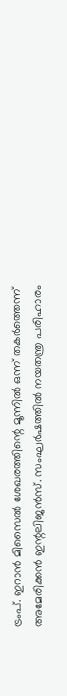ട്രംപ്. ഇറാൻ മിസൈൽ ശേഖരത്തിന്റെ മൂന്നിൽ ഒന്ന് തകർത്തെന്ന് അമേരിക്കൻ ഇന്റലിജൻസ്. സംഘർഷത്തിൽ നയതന്ത്ര പരിഹാരം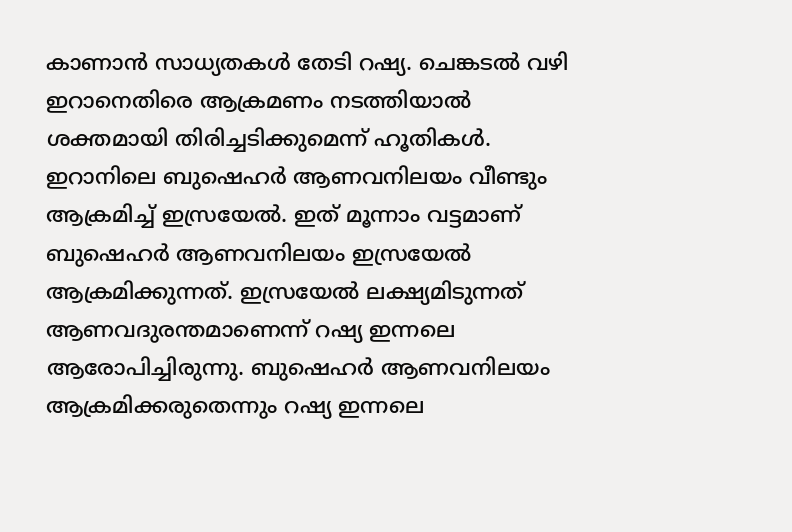കാണാൻ സാധ്യതകൾ തേടി റഷ്യ. ചെങ്കടൽ വഴി ഇറാനെതിരെ ആക്രമണം നടത്തിയാൽ ശക്തമായി തിരിച്ചടിക്കുമെന്ന് ഹൂതികൾ.
ഇറാനിലെ ബുഷെഹർ ആണവനിലയം വീണ്ടും ആക്രമിച്ച് ഇസ്രയേൽ. ഇത് മൂന്നാം വട്ടമാണ് ബുഷെഹർ ആണവനിലയം ഇസ്രയേൽ ആക്രമിക്കുന്നത്. ഇസ്രയേൽ ലക്ഷ്യമിടുന്നത് ആണവദുരന്തമാണെന്ന് റഷ്യ ഇന്നലെ ആരോപിച്ചിരുന്നു. ബുഷെഹർ ആണവനിലയം ആക്രമിക്കരുതെന്നും റഷ്യ ഇന്നലെ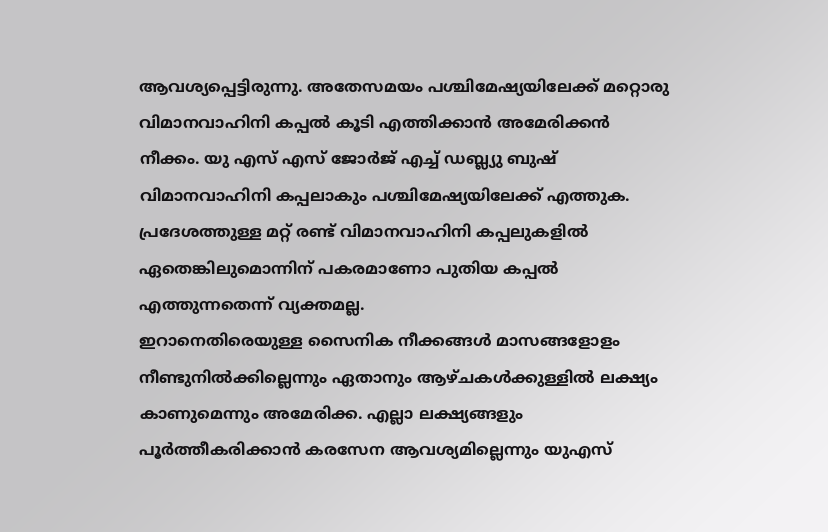ആവശ്യപ്പെട്ടിരുന്നു. അതേസമയം പശ്ചിമേഷ്യയിലേക്ക് മറ്റൊരു വിമാനവാഹിനി കപ്പൽ കൂടി എത്തിക്കാൻ അമേരിക്കൻ നീക്കം. യു എസ് എസ് ജോർജ് എച്ച് ഡബ്ല്യു ബുഷ് വിമാനവാഹിനി കപ്പലാകും പശ്ചിമേഷ്യയിലേക്ക് എത്തുക. പ്രദേശത്തുള്ള മറ്റ് രണ്ട് വിമാനവാഹിനി കപ്പലുകളിൽ ഏതെങ്കിലുമൊന്നിന് പകരമാണോ പുതിയ കപ്പൽ എത്തുന്നതെന്ന് വ്യക്തമല്ല.
ഇറാനെതിരെയുള്ള സൈനിക നീക്കങ്ങൾ മാസങ്ങളോളം നീണ്ടുനിൽക്കില്ലെന്നും ഏതാനും ആഴ്ചകൾക്കുള്ളിൽ ലക്ഷ്യം കാണുമെന്നും അമേരിക്ക. എല്ലാ ലക്ഷ്യങ്ങളും പൂർത്തീകരിക്കാൻ കരസേന ആവശ്യമില്ലെന്നും യുഎസ്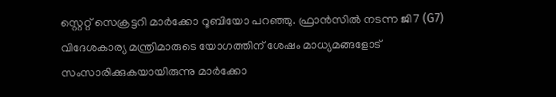സ്റ്റെറ്റ് സെക്രട്ടറി മാർക്കോ റൂബിയോ പറഞ്ഞു. ഫ്രാൻസിൽ നടന്ന ജി7 (G7) വിദേശകാര്യ മന്ത്രിമാരുടെ യോഗത്തിന് ശേഷം മാധ്യമങ്ങളോട് സംസാരിക്കുകയായിരുന്നു മാർക്കോ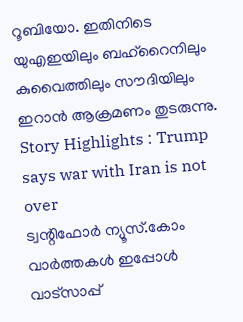റൂബിയോ. ഇതിനിടെ യുഎഇയിലും ബഹ്റൈനിലും കുവൈത്തിലും സൗദിയിലും ഇറാൻ ആക്രമണം തുടരുന്നു.
Story Highlights : Trump says war with Iran is not over
ട്വന്റിഫോർ ന്യൂസ്.കോം വാർത്തകൾ ഇപ്പോൾ വാട്സാപ്പ്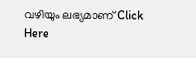വഴിയും ലഭ്യമാണ് Click Here